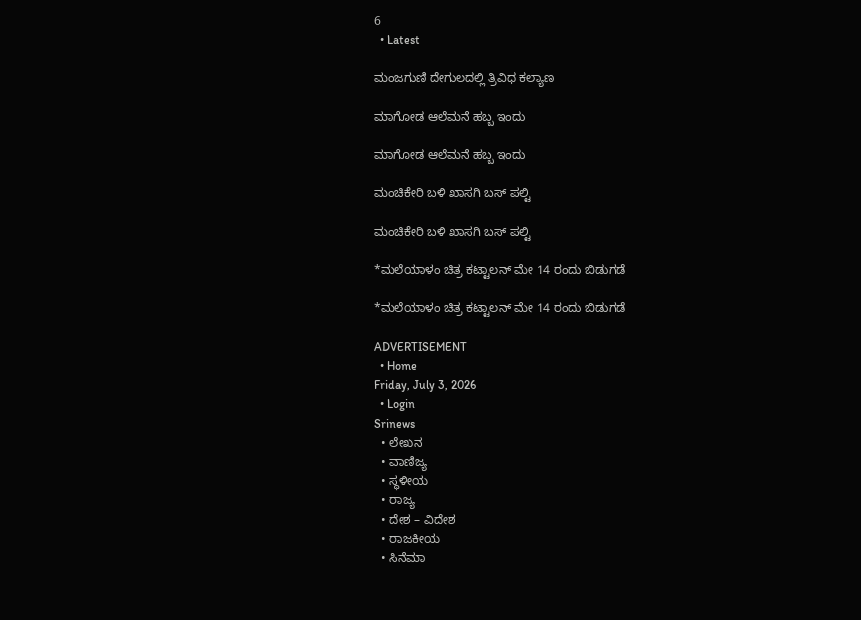6
  • Latest

ಮಂಜಗುಣಿ ದೇಗುಲದಲ್ಲಿ ತ್ರಿವಿಧ ಕಲ್ಯಾಣ

ಮಾಗೋಡ ಆಲೆಮನೆ ಹಬ್ಬ ಇಂದು

ಮಾಗೋಡ ಆಲೆಮನೆ ಹಬ್ಬ ಇಂದು

ಮಂಚಿಕೇರಿ‌ ಬಳಿ ಖಾಸಗಿ ಬಸ್ ಪಲ್ಟಿ

ಮಂಚಿಕೇರಿ‌ ಬಳಿ ಖಾಸಗಿ ಬಸ್ ಪಲ್ಟಿ

*ಮಲೆಯಾಳಂ ಚಿತ್ರ ಕಟ್ಟಾಲನ್ ಮೇ 14 ರಂದು ಬಿಡುಗಡೆ

*ಮಲೆಯಾಳಂ ಚಿತ್ರ ಕಟ್ಟಾಲನ್ ಮೇ 14 ರಂದು ಬಿಡುಗಡೆ

ADVERTISEMENT
  • Home
Friday, July 3, 2026
  • Login
Srinews
  • ಲೇಖನ
  • ವಾಣಿಜ್ಯ
  • ಸ್ಥಳೀಯ
  • ರಾಜ್ಯ
  • ದೇಶ – ವಿದೇಶ
  • ರಾಜಕೀಯ
  • ಸಿನೆಮಾ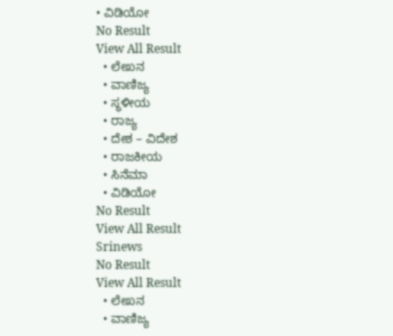• ವಿಡಿಯೋ
No Result
View All Result
  • ಲೇಖನ
  • ವಾಣಿಜ್ಯ
  • ಸ್ಥಳೀಯ
  • ರಾಜ್ಯ
  • ದೇಶ – ವಿದೇಶ
  • ರಾಜಕೀಯ
  • ಸಿನೆಮಾ
  • ವಿಡಿಯೋ
No Result
View All Result
Srinews
No Result
View All Result
  • ಲೇಖನ
  • ವಾಣಿಜ್ಯ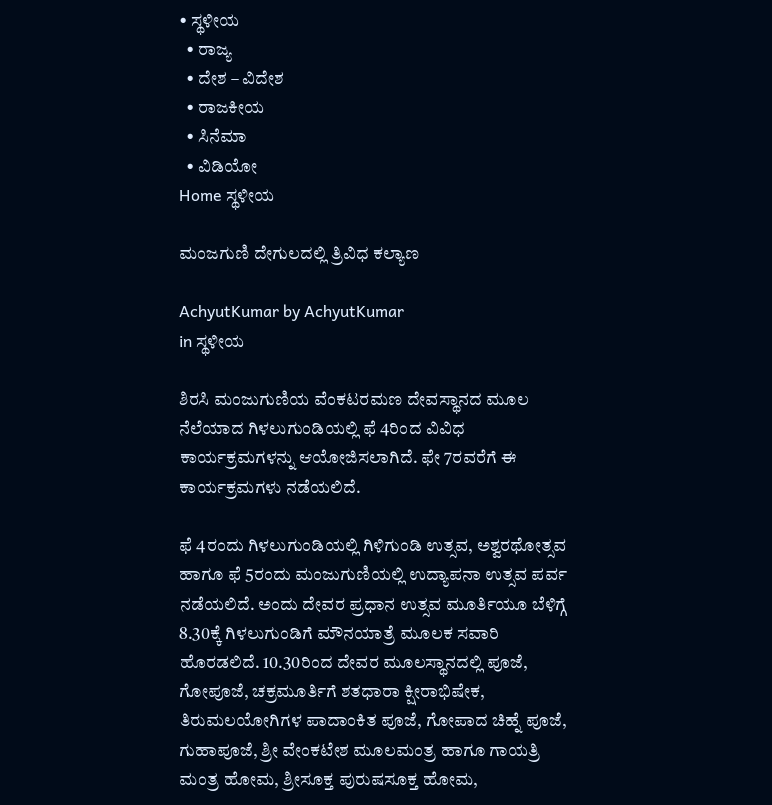• ಸ್ಥಳೀಯ
  • ರಾಜ್ಯ
  • ದೇಶ – ವಿದೇಶ
  • ರಾಜಕೀಯ
  • ಸಿನೆಮಾ
  • ವಿಡಿಯೋ
Home ಸ್ಥಳೀಯ

ಮಂಜಗುಣಿ ದೇಗುಲದಲ್ಲಿ ತ್ರಿವಿಧ ಕಲ್ಯಾಣ

AchyutKumar by AchyutKumar
in ಸ್ಥಳೀಯ

ಶಿರಸಿ ಮಂಜುಗುಣಿಯ ವೆಂಕಟರಮಣ ದೇವಸ್ಥಾನದ ಮೂಲ ನೆಲೆಯಾದ ಗಿಳಲುಗುಂಡಿಯಲ್ಲಿ ಫೆ 4ರಿಂದ ವಿವಿಧ ಕಾರ್ಯಕ್ರಮಗಳನ್ನು ಆಯೋಜಿಸಲಾಗಿದೆ. ಫೇ 7ರವರೆಗೆ ಈ ಕಾರ್ಯಕ್ರಮಗಳು ನಡೆಯಲಿದೆ.

ಫೆ 4ರಂದು ಗಿಳಲುಗುಂಡಿಯಲ್ಲಿ ಗಿಳಿಗುಂಡಿ ಉತ್ಸವ, ಅಶ್ವರಥೋತ್ಸವ ಹಾಗೂ ಫೆ 5ರಂದು ಮಂಜುಗುಣಿಯಲ್ಲಿ ಉದ್ಯಾಪನಾ ಉತ್ಸವ ಪರ್ವ ನಡೆಯಲಿದೆ. ಅಂದು ದೇವರ ಪ್ರಧಾನ ಉತ್ಸವ ಮೂರ್ತಿಯೂ ಬೆಳಿಗ್ಗೆ 8.30ಕ್ಕೆ ಗಿಳಲುಗುಂಡಿಗೆ ಮೌನಯಾತ್ರೆ ಮೂಲಕ ಸವಾರಿ ಹೊರಡಲಿದೆ. 10.30ರಿಂದ ದೇವರ ಮೂಲಸ್ಥಾನದಲ್ಲಿ ಪೂಜೆ, ಗೋಪೂಜೆ, ಚಕ್ರಮೂರ್ತಿಗೆ ಶತಧಾರಾ ಕ್ಷೀರಾಭಿಷೇಕ, ತಿರುಮಲಯೋಗಿಗಳ ಪಾದಾಂಕಿತ ಪೂಜೆ, ಗೋಪಾದ ಚಿಹ್ನೆ ಪೂಜೆ, ಗುಹಾಪೂಜೆ, ಶ್ರೀ ವೇಂಕಟೇಶ ಮೂಲಮಂತ್ರ ಹಾಗೂ ಗಾಯತ್ರಿ ಮಂತ್ರ ಹೋಮ, ಶ್ರೀಸೂಕ್ತ ಪುರುಷಸೂಕ್ತ ಹೋಮ,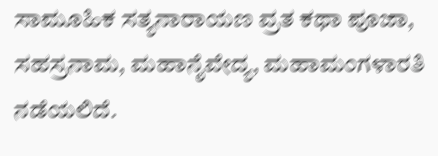ಸಾಮೂಹಿಕ ಸತ್ಯನಾರಾಯಣ ವ್ರತ ಕಥಾ ಪೂಜಾ, ಸಹಸ್ರನಾಮ, ಮಹಾನೈವೇದ್ಯ, ಮಹಾಮಂಗಳಾರತಿ ನಡೆಯಲಿದೆ.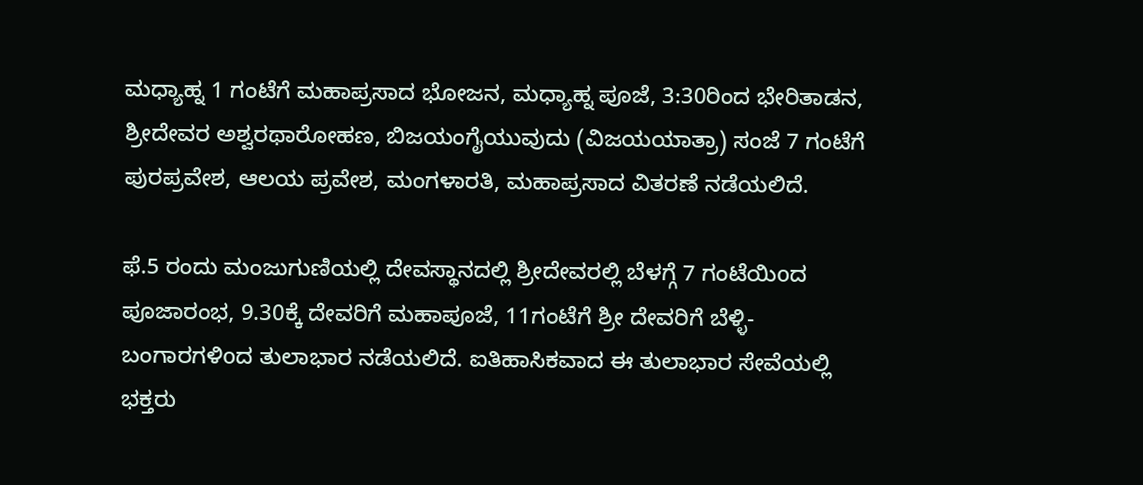ಮಧ್ಯಾಹ್ನ 1 ಗಂಟೆಗೆ ಮಹಾಪ್ರಸಾದ ಭೋಜನ, ಮಧ್ಯಾಹ್ನ ಪೂಜೆ, 3:30ರಿಂದ ಭೇರಿತಾಡನ, ಶ್ರೀದೇವರ ಅಶ್ವರಥಾರೋಹಣ, ಬಿಜಯಂಗೈಯುವುದು (ವಿಜಯಯಾತ್ರಾ) ಸಂಜೆ 7 ಗಂಟೆಗೆ ಪುರಪ್ರವೇಶ, ಆಲಯ ಪ್ರವೇಶ, ಮಂಗಳಾರತಿ, ಮಹಾಪ್ರಸಾದ ವಿತರಣೆ ನಡೆಯಲಿದೆ.

ಫೆ.5 ರಂದು ಮಂಜುಗುಣಿಯಲ್ಲಿ ದೇವಸ್ಥಾನದಲ್ಲಿ ಶ್ರೀದೇವರಲ್ಲಿ ಬೆಳಗ್ಗೆ 7 ಗಂಟೆಯಿoದ ಪೂಜಾರಂಭ, 9.30ಕ್ಕೆ ದೇವರಿಗೆ ಮಹಾಪೂಜೆ, 11ಗಂಟೆಗೆ ಶ್ರೀ ದೇವರಿಗೆ ಬೆಳ್ಳಿ-ಬಂಗಾರಗಳಿoದ ತುಲಾಭಾರ ನಡೆಯಲಿದೆ. ಐತಿಹಾಸಿಕವಾದ ಈ ತುಲಾಭಾರ ಸೇವೆಯಲ್ಲಿ ಭಕ್ತರು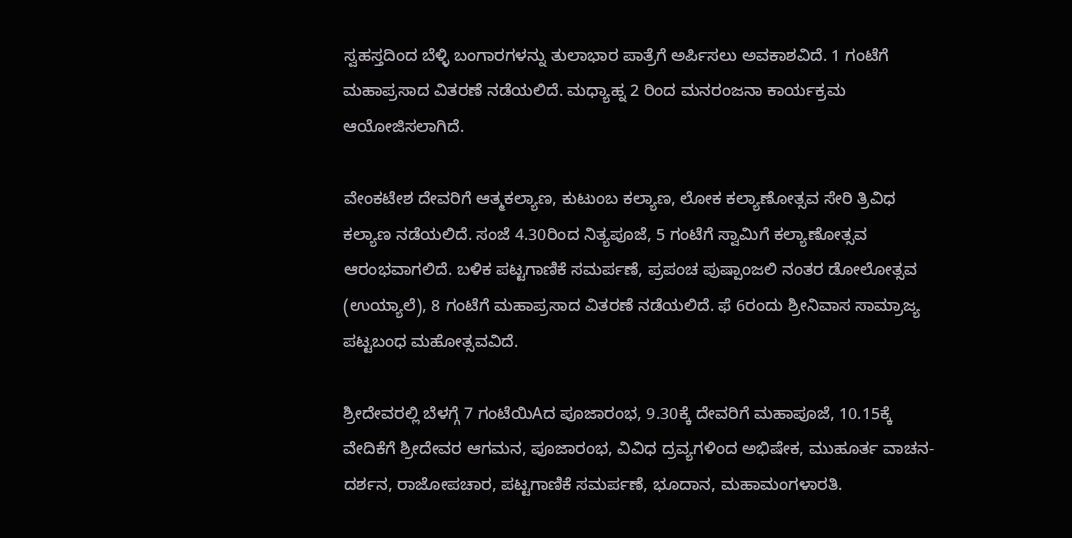ಸ್ವಹಸ್ತದಿಂದ ಬೆಳ್ಳಿ ಬಂಗಾರಗಳನ್ನು ತುಲಾಭಾರ ಪಾತ್ರೆಗೆ ಅರ್ಪಿಸಲು ಅವಕಾಶವಿದೆ. 1 ಗಂಟೆಗೆ ಮಹಾಪ್ರಸಾದ ವಿತರಣೆ ನಡೆಯಲಿದೆ. ಮಧ್ಯಾಹ್ನ 2 ರಿಂದ ಮನರಂಜನಾ ಕಾರ್ಯಕ್ರಮ ಆಯೋಜಿಸಲಾಗಿದೆ.

ವೇಂಕಟೇಶ ದೇವರಿಗೆ ಆತ್ಮಕಲ್ಯಾಣ, ಕುಟುಂಬ ಕಲ್ಯಾಣ, ಲೋಕ ಕಲ್ಯಾಣೋತ್ಸವ ಸೇರಿ ತ್ರಿವಿಧ ಕಲ್ಯಾಣ ನಡೆಯಲಿದೆ. ಸಂಜೆ 4.30ರಿಂದ ನಿತ್ಯಪೂಜೆ, 5 ಗಂಟೆಗೆ ಸ್ವಾಮಿಗೆ ಕಲ್ಯಾಣೋತ್ಸವ ಆರಂಭವಾಗಲಿದೆ. ಬಳಿಕ ಪಟ್ಟಗಾಣಿಕೆ ಸಮರ್ಪಣೆ, ಪ್ರಪಂಚ ಪುಷ್ಪಾಂಜಲಿ ನಂತರ ಡೋಲೋತ್ಸವ (ಉಯ್ಯಾಲೆ), 8 ಗಂಟೆಗೆ ಮಹಾಪ್ರಸಾದ ವಿತರಣೆ ನಡೆಯಲಿದೆ. ಫೆ 6ರಂದು ಶ್ರೀನಿವಾಸ ಸಾಮ್ರಾಜ್ಯ ಪಟ್ಟಬಂಧ ಮಹೋತ್ಸವವಿದೆ.

ಶ್ರೀದೇವರಲ್ಲಿ ಬೆಳಗ್ಗೆ 7 ಗಂಟೆಯಿAದ ಪೂಜಾರಂಭ, 9.30ಕ್ಕೆ ದೇವರಿಗೆ ಮಹಾಪೂಜೆ, 10.15ಕ್ಕೆ ವೇದಿಕೆಗೆ ಶ್ರೀದೇವರ ಆಗಮನ, ಪೂಜಾರಂಭ, ವಿವಿಧ ದ್ರವ್ಯಗಳಿಂದ ಅಭಿಷೇಕ, ಮುಹೂರ್ತ ವಾಚನ- ದರ್ಶನ, ರಾಜೋಪಚಾರ, ಪಟ್ಟಗಾಣಿಕೆ ಸಮರ್ಪಣೆ, ಭೂದಾನ, ಮಹಾಮಂಗಳಾರತಿ.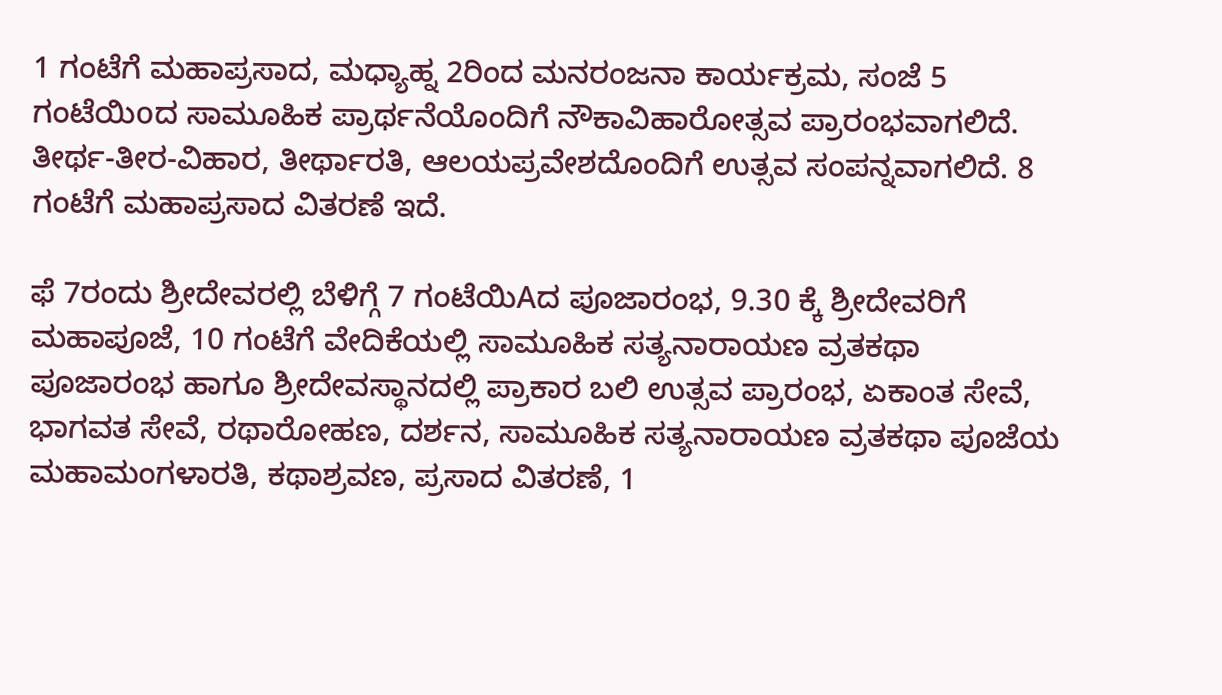1 ಗಂಟೆಗೆ ಮಹಾಪ್ರಸಾದ, ಮಧ್ಯಾಹ್ನ 2ರಿಂದ ಮನರಂಜನಾ ಕಾರ್ಯಕ್ರಮ, ಸಂಜೆ 5 ಗಂಟೆಯಿoದ ಸಾಮೂಹಿಕ ಪ್ರಾರ್ಥನೆಯೊಂದಿಗೆ ನೌಕಾವಿಹಾರೋತ್ಸವ ಪ್ರಾರಂಭವಾಗಲಿದೆ. ತೀರ್ಥ-ತೀರ-ವಿಹಾರ, ತೀರ್ಥಾರತಿ, ಆಲಯಪ್ರವೇಶದೊಂದಿಗೆ ಉತ್ಸವ ಸಂಪನ್ನವಾಗಲಿದೆ. 8 ಗಂಟೆಗೆ ಮಹಾಪ್ರಸಾದ ವಿತರಣೆ ಇದೆ.

ಫೆ 7ರಂದು ಶ್ರೀದೇವರಲ್ಲಿ ಬೆಳಿಗ್ಗೆ 7 ಗಂಟೆಯಿAದ ಪೂಜಾರಂಭ, 9.30 ಕ್ಕೆ ಶ್ರೀದೇವರಿಗೆ ಮಹಾಪೂಜೆ, 10 ಗಂಟೆಗೆ ವೇದಿಕೆಯಲ್ಲಿ ಸಾಮೂಹಿಕ ಸತ್ಯನಾರಾಯಣ ವ್ರತಕಥಾ ಪೂಜಾರಂಭ ಹಾಗೂ ಶ್ರೀದೇವಸ್ಥಾನದಲ್ಲಿ ಪ್ರಾಕಾರ ಬಲಿ ಉತ್ಸವ ಪ್ರಾರಂಭ, ಏಕಾಂತ ಸೇವೆ, ಭಾಗವತ ಸೇವೆ, ರಥಾರೋಹಣ, ದರ್ಶನ, ಸಾಮೂಹಿಕ ಸತ್ಯನಾರಾಯಣ ವ್ರತಕಥಾ ಪೂಜೆಯ ಮಹಾಮಂಗಳಾರತಿ, ಕಥಾಶ್ರವಣ, ಪ್ರಸಾದ ವಿತರಣೆ, 1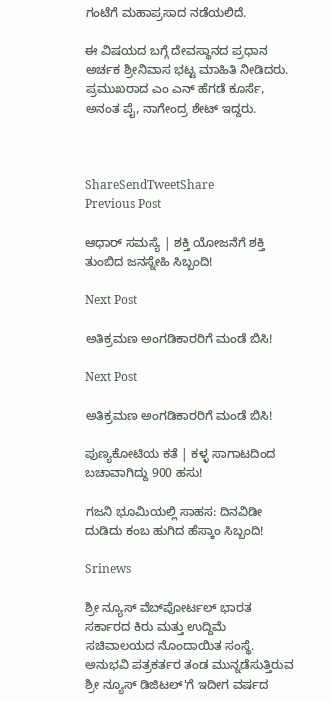ಗಂಟೆಗೆ ಮಹಾಪ್ರಸಾದ ನಡೆಯಲಿದೆ.

ಈ ವಿಷಯದ ಬಗ್ಗೆ ದೇವಸ್ಥಾನದ ಪ್ರಧಾನ ಅರ್ಚಕ ಶ್ರೀನಿವಾಸ ಭಟ್ಟ ಮಾಹಿತಿ ನೀಡಿದರು. ಪ್ರಮುಖರಾದ ಎಂ ಎನ್ ಹೆಗಡೆ ಕೂರ್ಸೆ, ಅನಂತ ಪೈ, ನಾಗೇಂದ್ರ ಶೇಟ್ ಇದ್ದರು.



ShareSendTweetShare
Previous Post

ಆಧಾರ್ ಸಮಸ್ಯೆ | ಶಕ್ತಿ ಯೋಜನೆಗೆ ಶಕ್ತಿ ತುಂಬಿದ ಜನಸ್ನೇಹಿ ಸಿಬ್ಬಂದಿ!

Next Post

ಅತಿಕ್ರಮಣ ಅಂಗಡಿಕಾರರಿಗೆ ಮಂಡೆ ಬಿಸಿ!

Next Post

ಅತಿಕ್ರಮಣ ಅಂಗಡಿಕಾರರಿಗೆ ಮಂಡೆ ಬಿಸಿ!

ಪುಣ್ಯಕೋಟಿಯ ಕತೆ | ಕಳ್ಳ ಸಾಗಾಟದಿಂದ ಬಚಾವಾಗಿದ್ದು 900 ಹಸು!

ಗಜನಿ ಭೂಮಿಯಲ್ಲಿ ಸಾಹಸ: ದಿನವಿಡೀ ದುಡಿದು ಕಂಬ ಹುಗಿದ ಹೆಸ್ಕಾಂ ಸಿಬ್ಬಂದಿ!

Srinews

ಶ್ರೀ ನ್ಯೂಸ್ ವೆಬ್‌ಪೋರ್ಟಲ್ ಭಾರತ ಸರ್ಕಾರದ ಕಿರು ಮತ್ತು ಉದ್ದಿಮೆ ಸಚಿವಾಲಯದ ನೊಂದಾಯಿತ ಸಂಸ್ಥೆ. ಅನುಭವಿ ಪತ್ರಕರ್ತರ ತಂಡ ಮುನ್ನಡೆಸುತ್ತಿರುವ ಶ್ರೀ ನ್ಯೂಸ್ ಡಿಜಿಟಲ್'ಗೆ ಇದೀಗ ವರ್ಷದ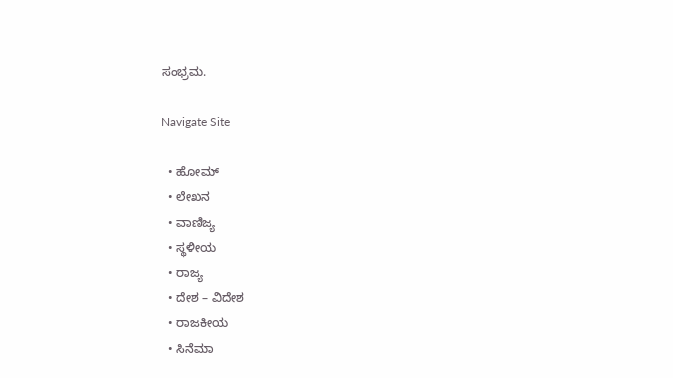ಸಂಭ್ರಮ.

Navigate Site

  • ಹೋಮ್
  • ಲೇಖನ
  • ವಾಣಿಜ್ಯ
  • ಸ್ಥಳೀಯ
  • ರಾಜ್ಯ
  • ದೇಶ – ವಿದೇಶ
  • ರಾಜಕೀಯ
  • ಸಿನೆಮಾ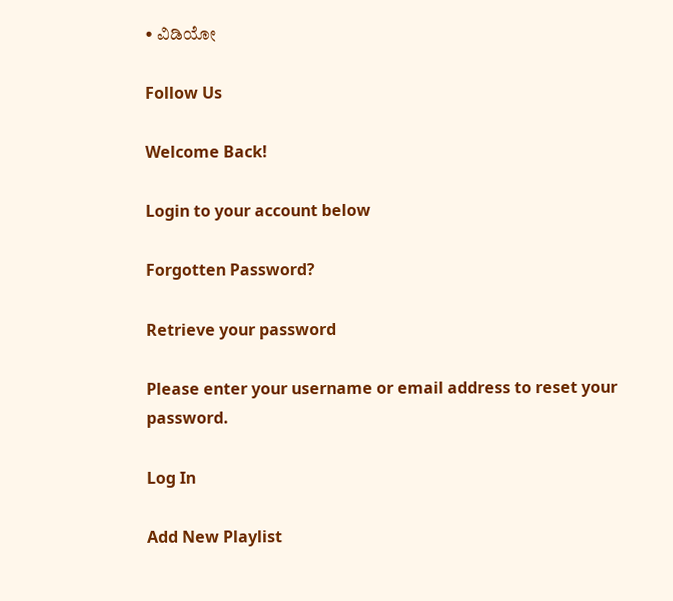• ವಿಡಿಯೋ

Follow Us

Welcome Back!

Login to your account below

Forgotten Password?

Retrieve your password

Please enter your username or email address to reset your password.

Log In

Add New Playlist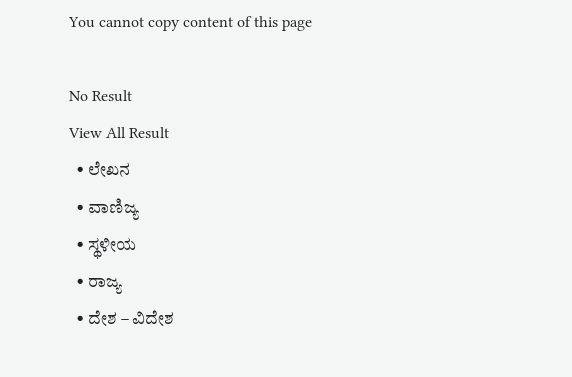You cannot copy content of this page

No Result
View All Result
  • ಲೇಖನ
  • ವಾಣಿಜ್ಯ
  • ಸ್ಥಳೀಯ
  • ರಾಜ್ಯ
  • ದೇಶ – ವಿದೇಶ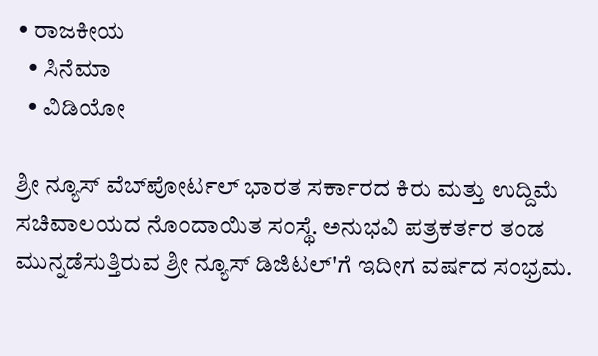• ರಾಜಕೀಯ
  • ಸಿನೆಮಾ
  • ವಿಡಿಯೋ

ಶ್ರೀ ನ್ಯೂಸ್ ವೆಬ್‌ಪೋರ್ಟಲ್ ಭಾರತ ಸರ್ಕಾರದ ಕಿರು ಮತ್ತು ಉದ್ದಿಮೆ ಸಚಿವಾಲಯದ ನೊಂದಾಯಿತ ಸಂಸ್ಥೆ. ಅನುಭವಿ ಪತ್ರಕರ್ತರ ತಂಡ ಮುನ್ನಡೆಸುತ್ತಿರುವ ಶ್ರೀ ನ್ಯೂಸ್ ಡಿಜಿಟಲ್'ಗೆ ಇದೀಗ ವರ್ಷದ ಸಂಭ್ರಮ.